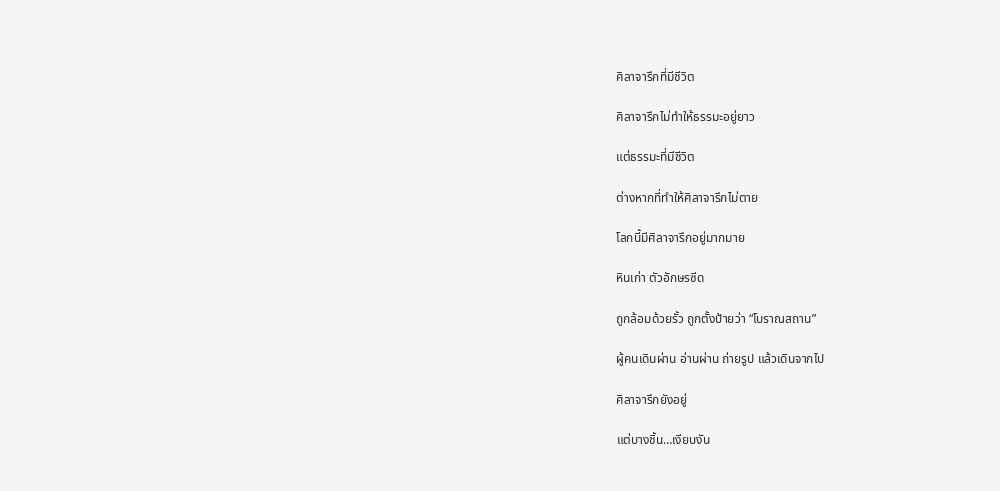ศิลาจารึกที่มีชีวิต

ศิลาจารึกไม่ทำให้ธรรมะอยู่ยาว

แต่ธรรมะที่มีชีวิต

ต่างหากที่ทำให้ศิลาจารึกไม่ตาย

โลกนี้มีศิลาจารึกอยู่มากมาย

หินเก่า ตัวอักษรซีด

ถูกล้อมด้วยรั้ว ถูกตั้งป้ายว่า “โบราณสถาน”

ผู้คนเดินผ่าน อ่านผ่าน ถ่ายรูป แล้วเดินจากไป

ศิลาจารึกยังอยู่

แต่บางชิ้น…เงียบงัน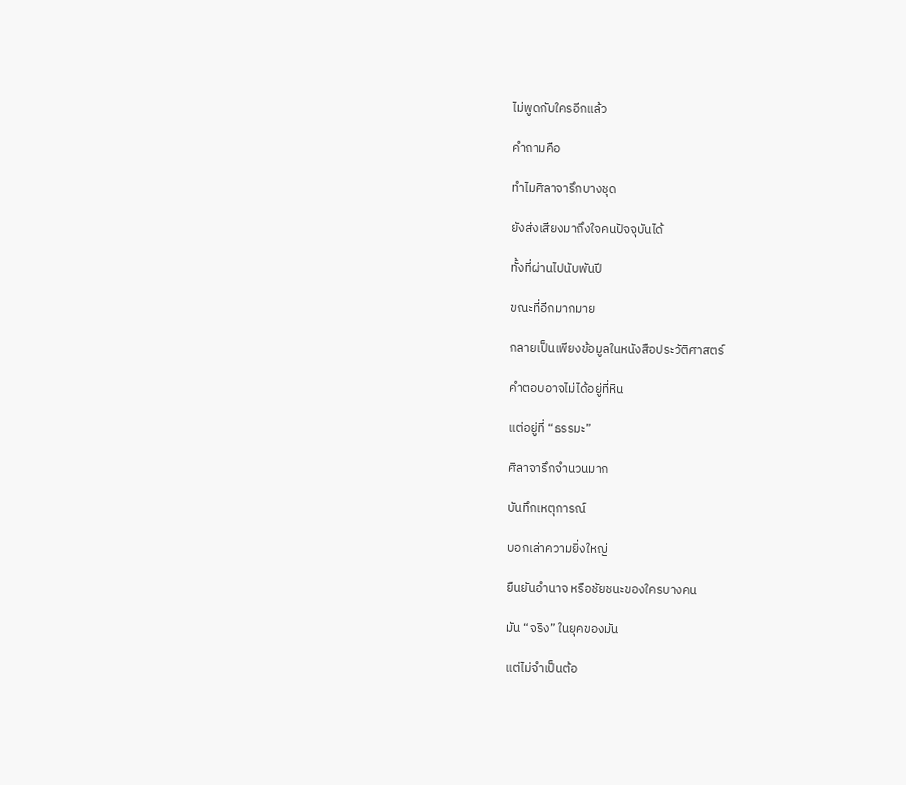ไม่พูดกับใครอีกแล้ว

คำถามคือ

ทำไมศิลาจารึกบางชุด

ยังส่งเสียงมาถึงใจคนปัจจุบันได้

ทั้งที่ผ่านไปนับพันปี

ขณะที่อีกมากมาย

กลายเป็นเพียงข้อมูลในหนังสือประวัติศาสตร์

คำตอบอาจไม่ได้อยู่ที่หิน

แต่อยู่ที่ “ธรรมะ”

ศิลาจารึกจำนวนมาก

บันทึกเหตุการณ์

บอกเล่าความยิ่งใหญ่

ยืนยันอำนาจ หรือชัยชนะของใครบางคน

มัน “จริง” ในยุคของมัน

แต่ไม่จำเป็นต้อ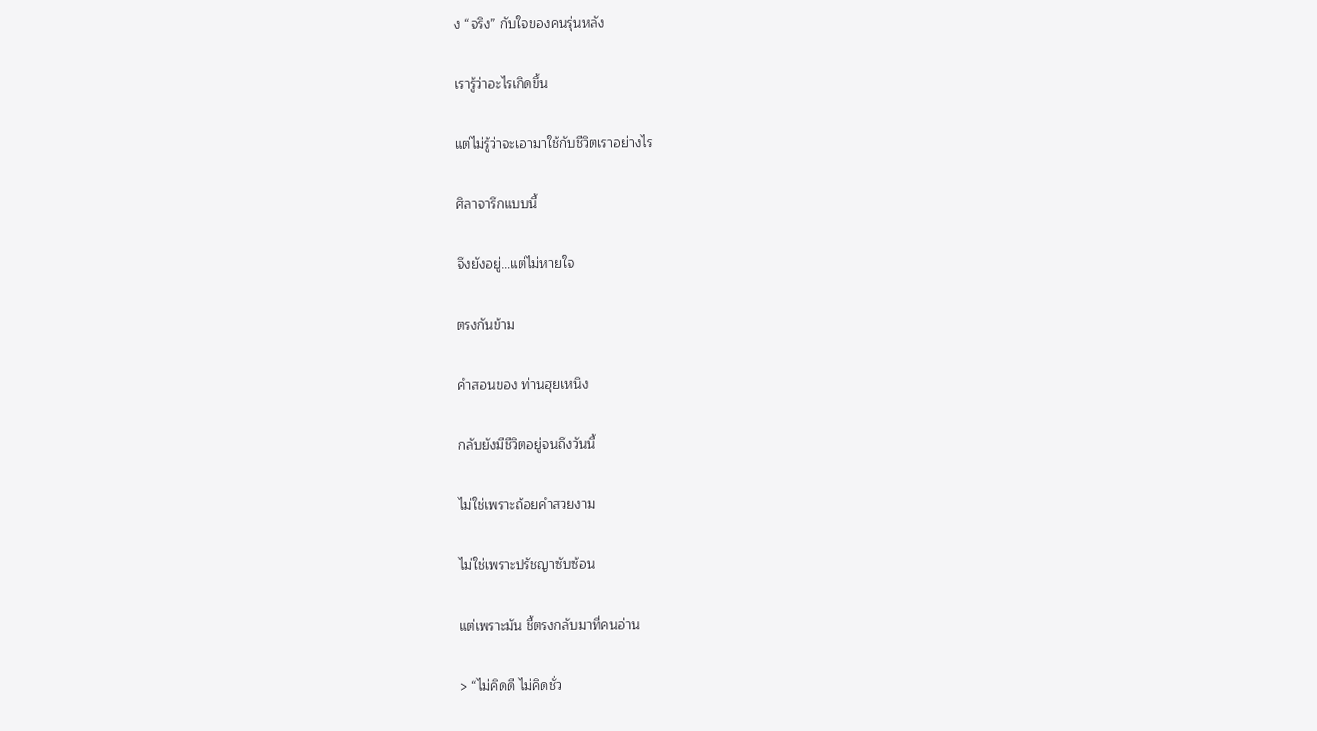ง “จริง” กับใจของคนรุ่นหลัง

เรารู้ว่าอะไรเกิดขึ้น

แต่ไม่รู้ว่าจะเอามาใช้กับชีวิตเราอย่างไร

ศิลาจารึกแบบนี้

จึงยังอยู่…แต่ไม่หายใจ

ตรงกันข้าม

คำสอนของ ท่านฮุยเหนิง

กลับยังมีชีวิตอยู่จนถึงวันนี้

ไม่ใช่เพราะถ้อยคำสวยงาม

ไม่ใช่เพราะปรัชญาซับซ้อน

แต่เพราะมัน ชี้ตรงกลับมาที่คนอ่าน

> “ไม่คิดดี ไม่คิดชั่ว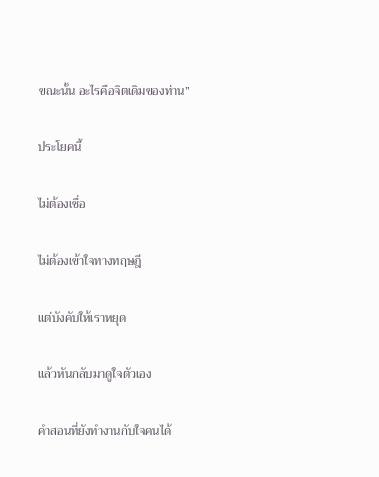ขณะนั้น อะไรคือจิตเดิมของท่าน”

ประโยคนี้

ไม่ต้องเชื่อ

ไม่ต้องเข้าใจทางทฤษฎี

แต่บังคับให้เราหยุด

แล้วหันกลับมาดูใจตัวเอง

คำสอนที่ยังทำงานกับใจคนได้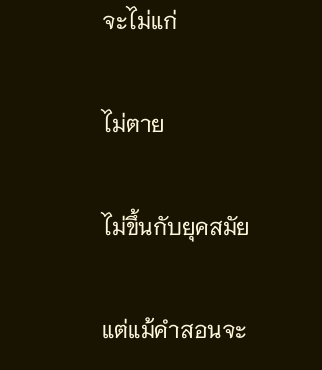จะไม่แก่

ไม่ตาย

ไม่ขึ้นกับยุคสมัย

แต่แม้คำสอนจะ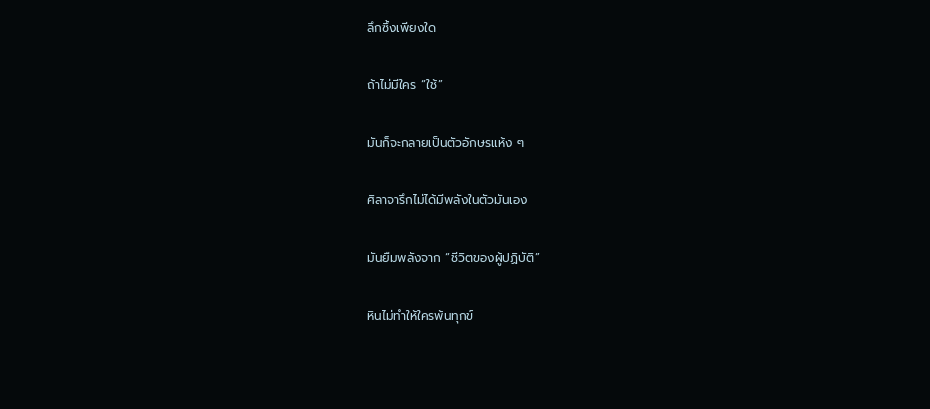ลึกซึ้งเพียงใด

ถ้าไม่มีใคร “ใช้”

มันก็จะกลายเป็นตัวอักษรแห้ง ๆ

ศิลาจารึกไม่ได้มีพลังในตัวมันเอง

มันยืมพลังจาก “ชีวิตของผู้ปฏิบัติ”

หินไม่ทำให้ใครพ้นทุกข์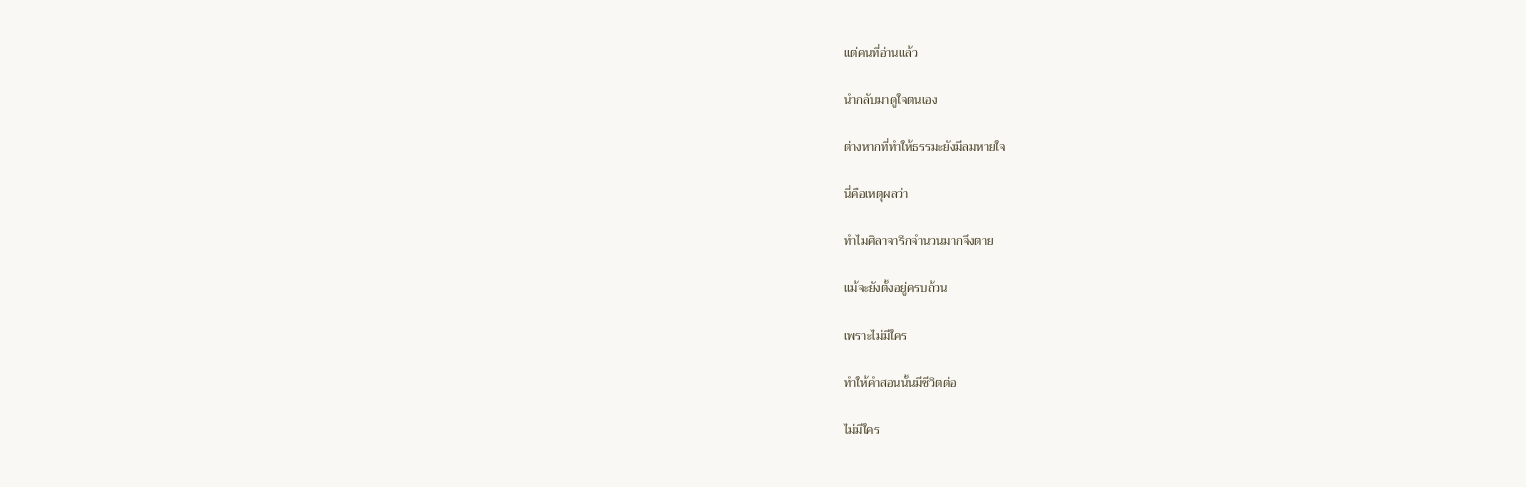แต่คนที่อ่านแล้ว

นำกลับมาดูใจตนเอง

ต่างหากที่ทำให้ธรรมะยังมีลมหายใจ

นี่คือเหตุผลว่า

ทำไมศิลาจารึกจำนวนมากจึงตาย

แม้จะยังตั้งอยู่ครบถ้วน

เพราะไม่มีใคร

ทำให้คำสอนนั้นมีชีวิตต่อ

ไม่มีใคร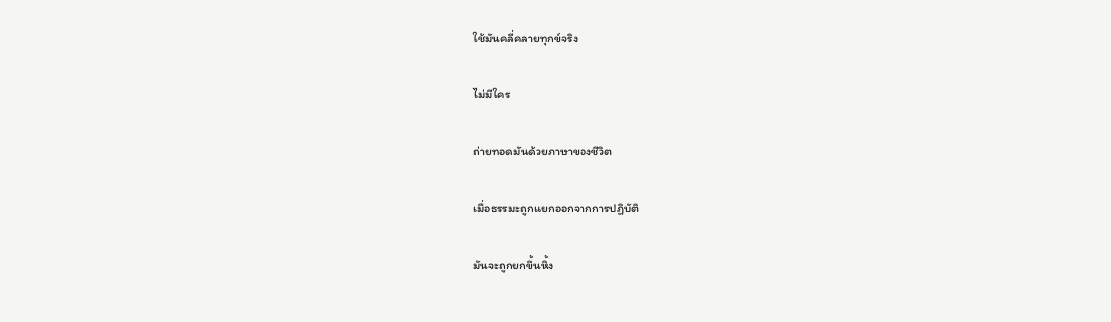ใช้มันคลี่คลายทุกข์จริง

ไม่มีใคร

ถ่ายทอดมันด้วยภาษาของชีวิต

เมื่อธรรมะถูกแยกออกจากการปฏิบัติ

มันจะถูกยกขึ้นหิ้ง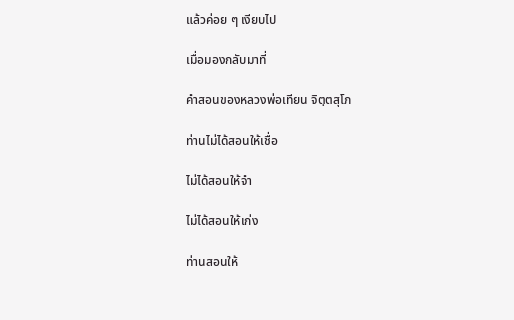แล้วค่อย ๆ เงียบไป

เมื่อมองกลับมาที่

คำสอนของหลวงพ่อเทียน จิตฺตสุโภ

ท่านไม่ได้สอนให้เชื่อ

ไม่ได้สอนให้จำ

ไม่ได้สอนให้เก่ง

ท่านสอนให้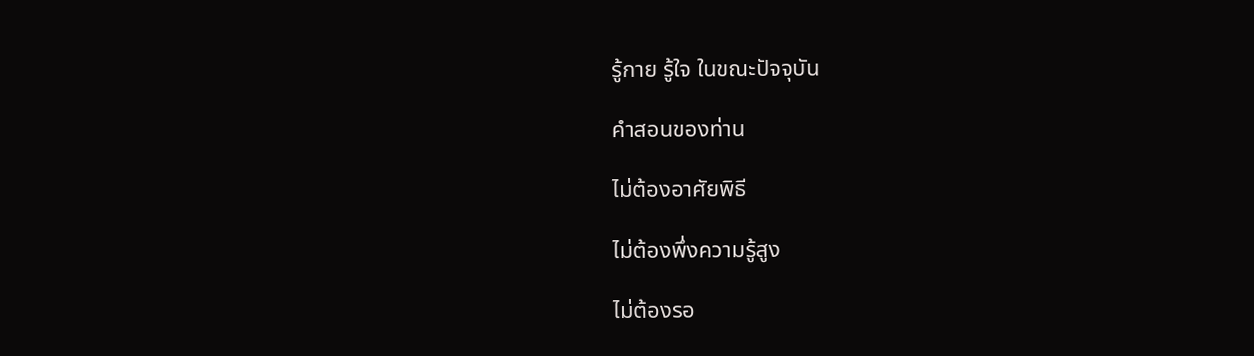รู้กาย รู้ใจ ในขณะปัจจุบัน

คำสอนของท่าน

ไม่ต้องอาศัยพิธี

ไม่ต้องพึ่งความรู้สูง

ไม่ต้องรอ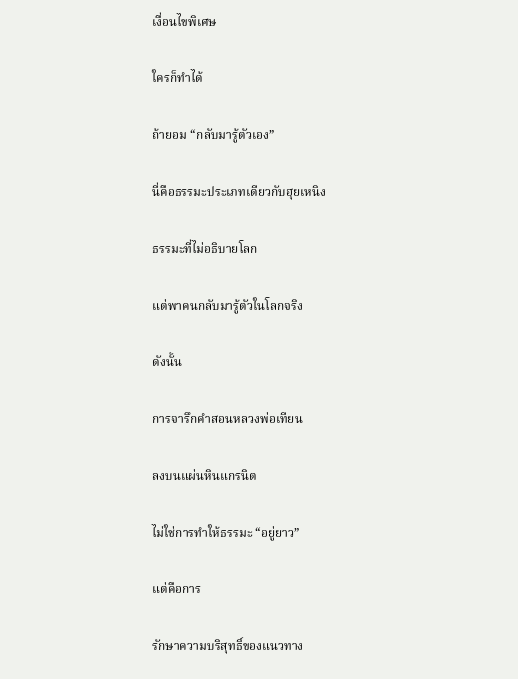เงื่อนไขพิเศษ

ใครก็ทำได้

ถ้ายอม “กลับมารู้ตัวเอง”

นี่คือธรรมะประเภทเดียวกับฮุยเหนิง

ธรรมะที่ไม่อธิบายโลก

แต่พาคนกลับมารู้ตัวในโลกจริง

ดังนั้น

การจารึกคำสอนหลวงพ่อเทียน

ลงบนแผ่นหินแกรนิต

ไม่ใช่การทำให้ธรรมะ “อยู่ยาว”

แต่คือการ

รักษาความบริสุทธิ์ของแนวทาง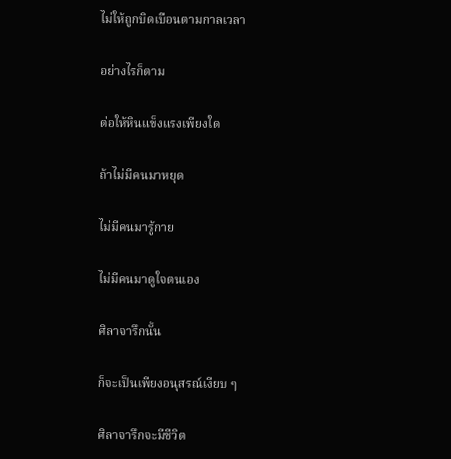ไม่ให้ถูกบิดเบือนตามกาลเวลา

อย่างไรก็ตาม

ต่อให้หินแข็งแรงเพียงใด

ถ้าไม่มีคนมาหยุด

ไม่มีคนมารู้กาย

ไม่มีคนมาดูใจตนเอง

ศิลาจารึกนั้น

ก็จะเป็นเพียงอนุสรณ์เงียบ ๆ

ศิลาจารึกจะมีชีวิต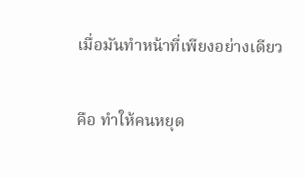เมื่อมันทำหน้าที่เพียงอย่างเดียว

คือ ทำให้คนหยุด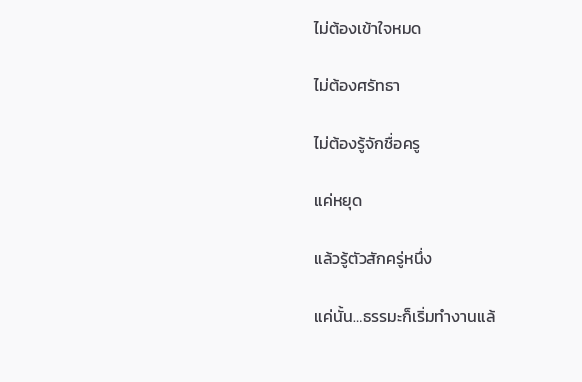ไม่ต้องเข้าใจหมด

ไม่ต้องศรัทธา

ไม่ต้องรู้จักชื่อครู

แค่หยุด

แล้วรู้ตัวสักครู่หนึ่ง

แค่นั้น…ธรรมะก็เริ่มทำงานแล้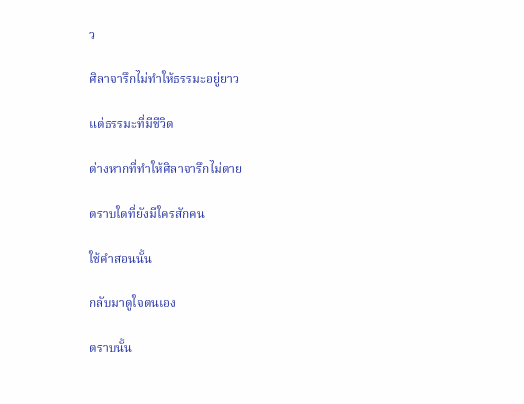ว

ศิลาจารึกไม่ทำให้ธรรมะอยู่ยาว

แต่ธรรมะที่มีชีวิต

ต่างหากที่ทำให้ศิลาจารึกไม่ตาย

ตราบใดที่ยังมีใครสักคน

ใช้คำสอนนั้น

กลับมาดูใจตนเอง

ตราบนั้น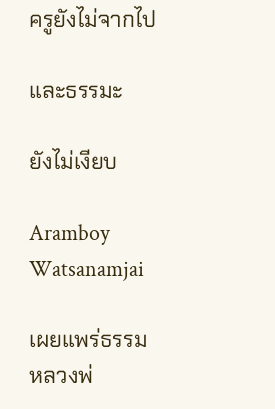ครูยังไม่จากไป

และธรรมะ

ยังไม่เงียบ

Aramboy Watsanamjai

เผยแพร่ธรรมหลวงพ่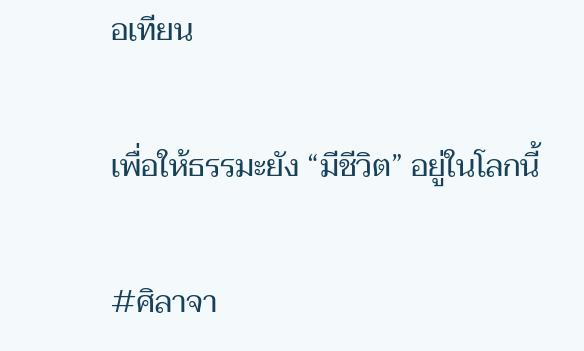อเทียน

เพื่อให้ธรรมะยัง “มีชีวิต” อยู่ในโลกนี้

#ศิลาจา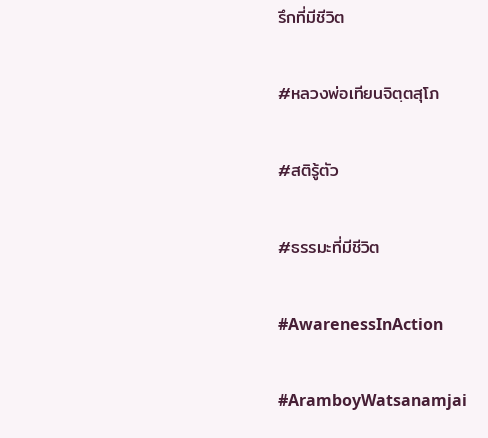รึกที่มีชีวิต

#หลวงพ่อเทียนจิตฺตสุโภ

#สติรู้ตัว

#ธรรมะที่มีชีวิต

#AwarenessInAction

#AramboyWatsanamjai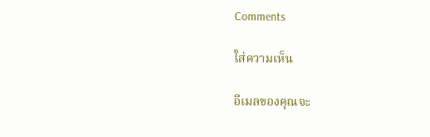Comments

ใส่ความเห็น

อีเมลของคุณจะ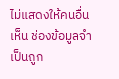ไม่แสดงให้คนอื่นเห็น ช่องข้อมูลจำเป็นถูก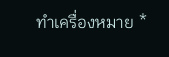ทำเครื่องหมาย *